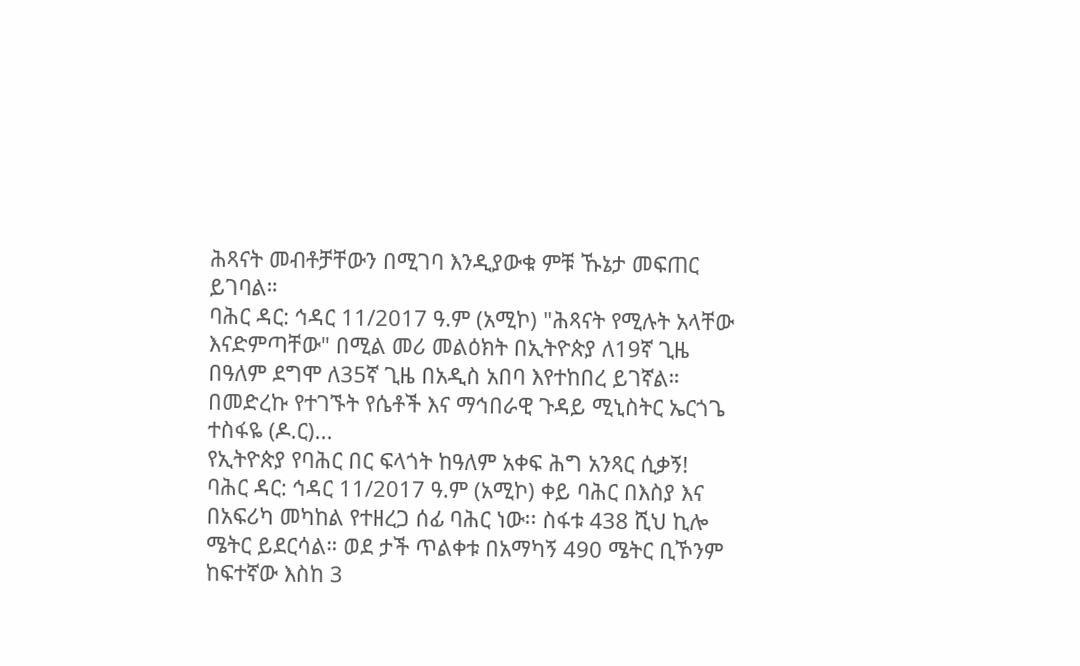ሕጻናት መብቶቻቸውን በሚገባ እንዲያውቁ ምቹ ኹኔታ መፍጠር ይገባል።
ባሕር ዳር: ኅዳር 11/2017 ዓ.ም (አሚኮ) "ሕጻናት የሚሉት አላቸው እናድምጣቸው" በሚል መሪ መልዕክት በኢትዮጵያ ለ19ኛ ጊዜ በዓለም ደግሞ ለ35ኛ ጊዜ በአዲስ አበባ እየተከበረ ይገኛል።
በመድረኩ የተገኙት የሴቶች እና ማኅበራዊ ጉዳይ ሚኒስትር ኤርጎጌ ተስፋዬ (ዶ.ር)...
የኢትዮጵያ የባሕር በር ፍላጎት ከዓለም አቀፍ ሕግ አንጻር ሲቃኝ!
ባሕር ዳር: ኅዳር 11/2017 ዓ.ም (አሚኮ) ቀይ ባሕር በእስያ እና በአፍሪካ መካከል የተዘረጋ ሰፊ ባሕር ነው፡፡ ስፋቱ 438 ሺህ ኪሎ ሜትር ይደርሳል። ወደ ታች ጥልቀቱ በአማካኝ 490 ሜትር ቢኾንም ከፍተኛው እስከ 3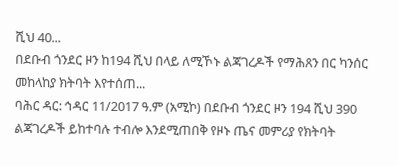ሺህ 40...
በደቡብ ጎንደር ዞን ከ194 ሺህ በላይ ለሚኾኑ ልጃገረዶች የማሕጸን በር ካንሰር መከላከያ ክትባት እየተሰጠ...
ባሕር ዳር: ኅዳር 11/2017 ዓ.ም (አሚኮ) በደቡብ ጎንደር ዞን 194 ሺህ 390 ልጃገረዶች ይከተባሉ ተብሎ እንደሚጠበቅ የዞኑ ጤና መምሪያ የክትባት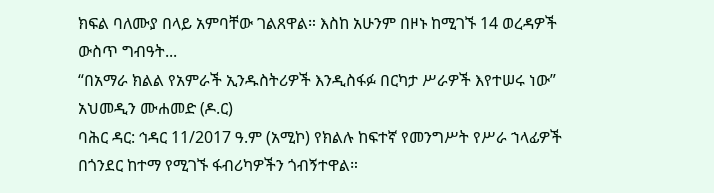ክፍል ባለሙያ በላይ አምባቸው ገልጸዋል። እስከ አሁንም በዞኑ ከሚገኙ 14 ወረዳዎች ውስጥ ግብዓት...
“በአማራ ክልል የአምራች ኢንዱስትሪዎች እንዲስፋፉ በርካታ ሥራዎች እየተሠሩ ነው” አህመዲን ሙሐመድ (ዶ.ር)
ባሕር ዳር: ኅዳር 11/2017 ዓ.ም (አሚኮ) የክልሉ ከፍተኛ የመንግሥት የሥራ ኀላፊዎች በጎንደር ከተማ የሚገኙ ፋብሪካዎችን ጎብኝተዋል።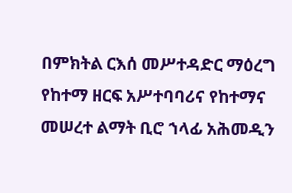በምክትል ርእሰ መሥተዳድር ማዕረግ የከተማ ዘርፍ አሥተባባሪና የከተማና መሠረተ ልማት ቢሮ ኀላፊ አሕመዲን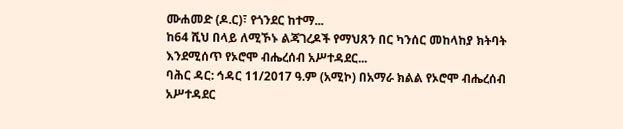ሙሐመድ (ዶ.ር)፣ የጎንደር ከተማ...
ከ64 ሺህ በላይ ለሚኾኑ ልጃገረዶች የማህጸን በር ካንሰር መከላከያ ክትባት እንደሚሰጥ የኦሮሞ ብሔረሰብ አሥተዳደር...
ባሕር ዳር: ኅዳር 11/2017 ዓ.ም (አሚኮ) በአማራ ክልል የኦሮሞ ብሔረሰብ አሥተዳደር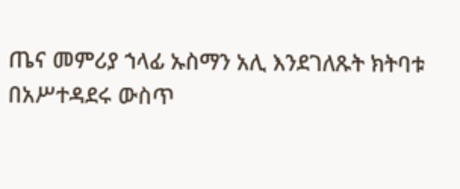ጤና መምሪያ ኀላፊ ኡስማን አሊ እንደገለጹት ክትባቱ በአሥተዳደሩ ውስጥ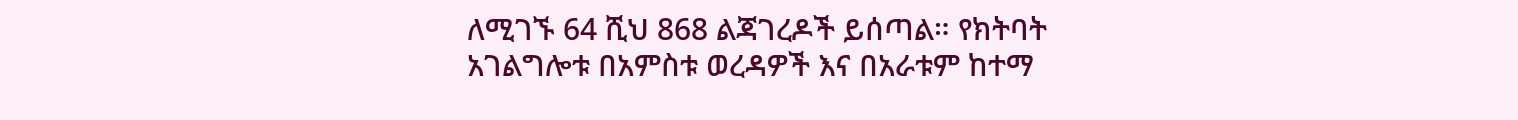ለሚገኙ 64 ሺህ 868 ልጃገረዶች ይሰጣል። የክትባት አገልግሎቱ በአምስቱ ወረዳዎች እና በአራቱም ከተማ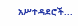አሥተዳደሮች...